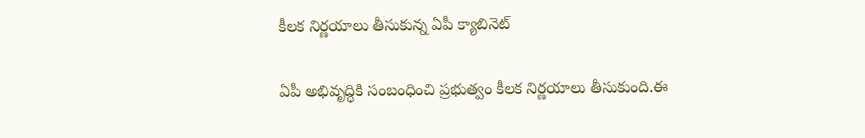కీలక నిర్ణయాలు తీసుకున్న ఏపీ క్యాబినెట్

ఏపీ అభివృద్ధికి సంబంధించి ప్రభుత్వం కీలక నిర్ణయాలు తీసుకుంది.ఈ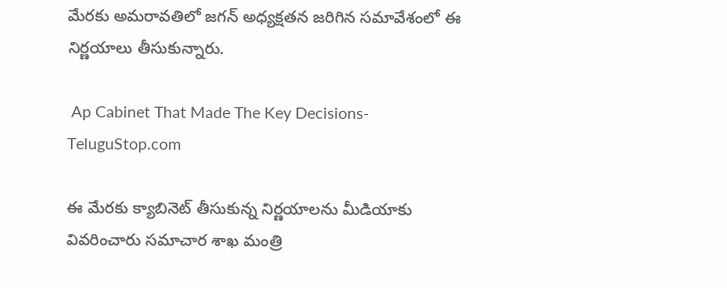మేరకు అమరావతిలో జగన్ అధ్యక్షతన జరిగిన సమావేశంలో ఈ నిర్ణయాలు తీసుకున్నారు.

 Ap Cabinet That Made The Key Decisions-TeluguStop.com

ఈ మేరకు క్యాబినెట్ తీసుకున్న నిర్ణయాలను మీడియాకు వివరించారు సమాచార శాఖ మంత్రి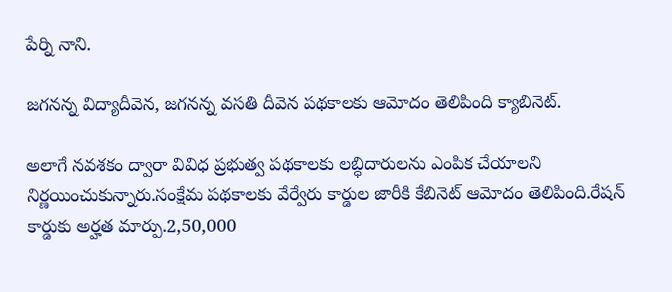పేర్ని నాని.

జగనన్న విద్యాదీవెన, జగనన్న వసతి దీవెన పథకాలకు ఆమోదం తెలిపింది క్యాబినెట్.

అలాగే నవశకం ద్వారా వివిధ ప్రభుత్వ పథకాలకు లబ్ధిదారులను ఎంపిక చేయాలని నిర్ణయించుకున్నారు.సంక్షేమ పథకాలకు వేర్వేరు కార్డుల జారీకి కేబినెట్‌ ఆమోదం తెలిపింది.రేషన్ కార్డుకు అర్హత మార్పు.2,50,000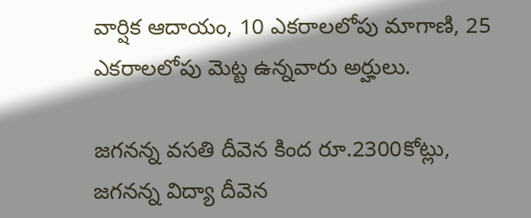వార్షిక ఆదాయం, 10 ఎకరాలలోపు మాగాణి, 25 ఎకరాలలోపు మెట్ట ఉన్నవారు అర్హులు.

జగనన్న వసతి దీవెన కింద రూ.2300కోట్లు, జగనన్న విద్యా దీవెన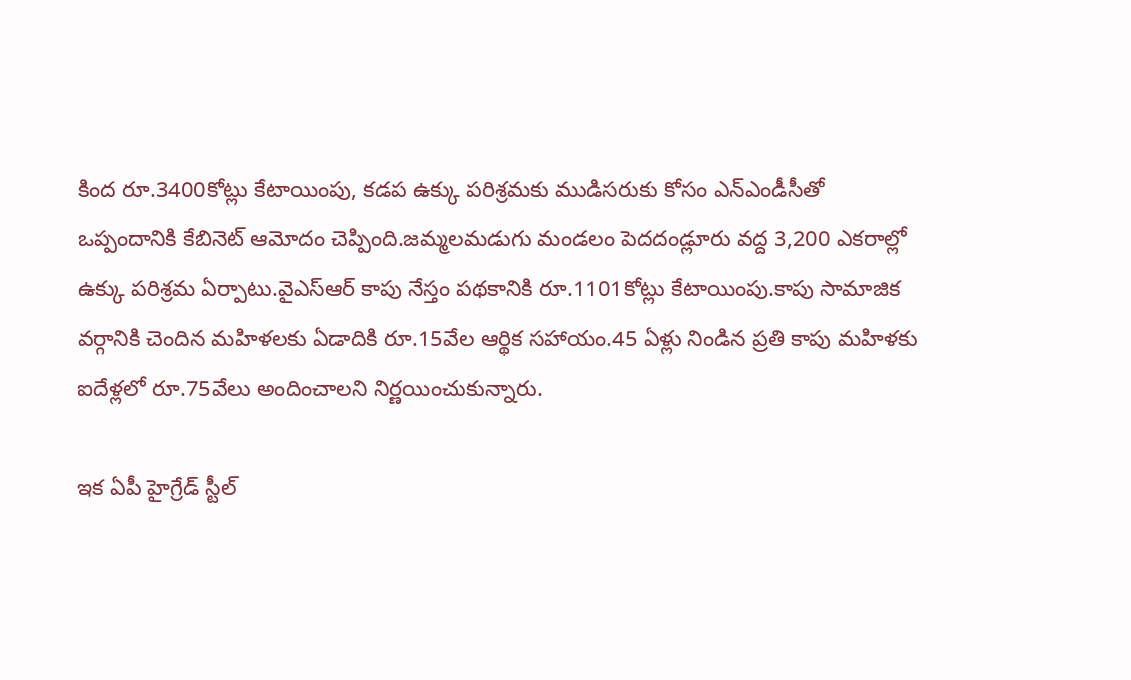కింద రూ.3400కోట్లు కేటాయింపు, కడప ఉక్కు పరిశ్రమకు ముడిసరుకు కోసం ఎన్‌ఎండీసీతో ఒప్పందానికి కేబినెట్‌ ఆమోదం చెప్పింది.జమ్మలమడుగు మండలం పెదదండ్లూరు వద్ద 3,200 ఎకరాల్లో ఉక్కు పరిశ్రమ ఏర్పాటు.వైఎస్‌ఆర్‌ కాపు నేస్తం పథకానికి రూ.1101కోట్లు కేటాయింపు.కాపు సామాజిక వర్గానికి చెందిన మహిళలకు ఏడాదికి రూ.15వేల ఆర్థిక సహాయం.45 ఏళ్లు నిండిన ప్రతి కాపు మహిళకు ఐదేళ్లలో రూ.75వేలు అందించాలని నిర్ణయించుకున్నారు.

ఇక ఏపీ హైగ్రేడ్‌ స్టీల్‌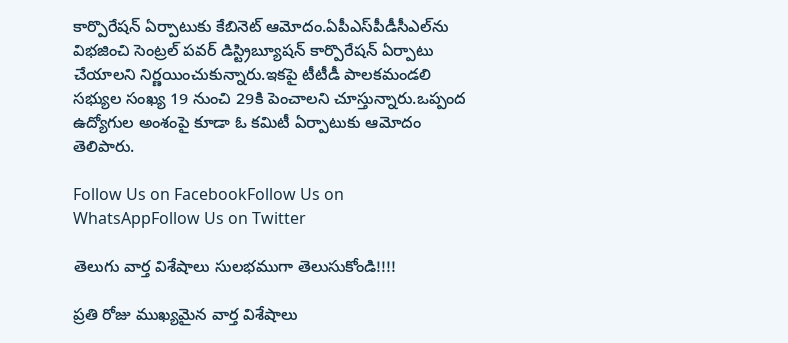కార్పొరేషన్‌ ఏర్పాటుకు కేబినెట్‌ ఆమోదం.ఏపీఎస్‌పీడీసీఎల్‌ను విభజించి సెంట్రల్‌ పవర్‌ డిస్ట్రిబ్యూషన్‌ కార్పొరేషన్‌ ఏర్పాటు చేయాలని నిర్ణయించుకున్నారు.ఇకపై టీటీడీ పాలకమండలి సభ్యుల సంఖ్య 19 నుంచి 29కి పెంచాలని చూస్తున్నారు.ఒప్పంద ఉద్యోగుల అంశంపై కూడా ఓ కమిటీ ఏర్పాటుకు ఆమోదం తెలిపారు.

Follow Us on FacebookFollow Us on WhatsAppFollow Us on Twitter

తెలుగు వార్త విశేషాలు సులభముగా తెలుసుకోండి!!!!

ప్రతి రోజు ముఖ్యమైన వార్త విశేషాలు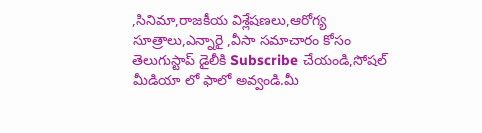,సినిమా,రాజకీయ విశ్లేషణలు,ఆరోగ్య సూత్రాలు,ఎన్నారై ,వీసా సమాచారం కోసం తెలుగుస్టాప్ డైలీకి Subscribe చేయండి,సోషల్ మీడియా లో ఫాలో అవ్వండి.మీ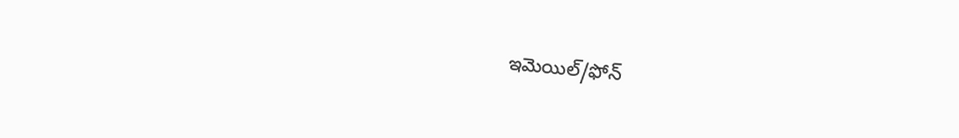ఇమెయిల్/ఫోన్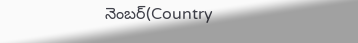నెంబర్(Country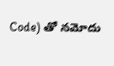Code) తో నమోదు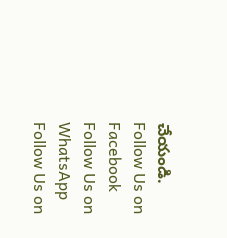చేయండి.
Follow Us on Facebook Follow Us on WhatsApp  Follow Us on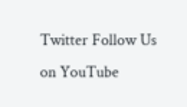Twitter Follow Us on YouTube